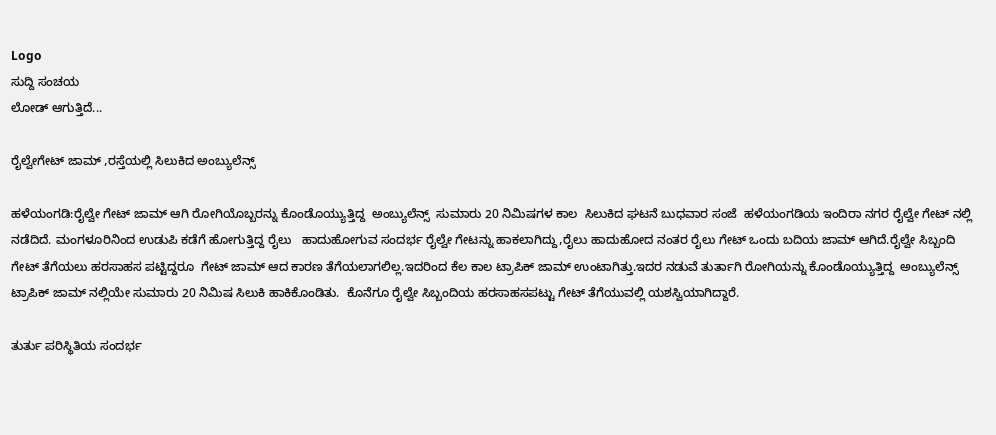Logo
ಸುದ್ದಿ ಸಂಚಯ
ಲೋಡ್ ಆಗುತ್ತಿದೆ...

ರೈಲ್ವೇಗೇಟ್ ಜಾಮ್ ,ರಸ್ತೆಯಲ್ಲಿ ಸಿಲುಕಿದ ಅಂಬ್ಯುಲೆನ್ಸ್

ಹಳೆಯಂಗಡಿ:ರೈಲ್ವೇ ಗೇಟ್ ಜಾಮ್ ಆಗಿ ರೋಗಿಯೊಬ್ಬರನ್ನು ಕೊಂಡೊಯ್ಯುತ್ತಿದ್ದ  ಅಂಬ್ಯುಲೆನ್ಸ್  ಸುಮಾರು 20 ನಿಮಿಷಗಳ ಕಾಲ  ಸಿಲುಕಿದ ಘಟನೆ ಬುಧವಾರ ಸಂಜೆ  ಹಳೆಯಂಗಡಿಯ ಇಂದಿರಾ ನಗರ ರೈಲ್ವೇ ಗೇಟ್ ನಲ್ಲಿ  ನಡೆದಿದೆ. ಮಂಗಳೂರಿನಿಂದ ಉಡುಪಿ ಕಡೆಗೆ ಹೋಗುತ್ತಿದ್ದ ರೈಲು   ಹಾದುಹೋಗುವ ಸಂದರ್ಭ ರೈಲ್ವೇ ಗೇಟನ್ನು ಹಾಕಲಾಗಿದ್ದು,ರೈಲು ಹಾದುಹೋದ ನಂತರ ರೈಲು ಗೇಟ್ ಒಂದು ಬದಿಯ ಜಾಮ್ ಆಗಿದೆ.ರೈಲ್ವೇ ಸಿಬ್ಬಂದಿ ಗೇಟ್ ತೆಗೆಯಲು ಹರಸಾಹಸ ಪಟ್ಟಿದ್ದರೂ  ಗೇಟ್ ಜಾಮ್ ಆದ ಕಾರಣ ತೆಗೆಯಲಾಗಲಿಲ್ಲ.ಇದರಿಂದ ಕೆಲ ಕಾಲ ಟ್ರಾಪಿಕ್ ಜಾಮ್ ಉಂಟಾಗಿತ್ತು.ಇದರ ನಡುವೆ ತುರ್ತಾಗಿ ರೋಗಿಯನ್ನು ಕೊಂಡೊಯ್ಯುತ್ತಿದ್ದ  ಅಂಬ್ಯುಲೆನ್ಸ್ ಟ್ರಾಪಿಕ್ ಜಾಮ್ ನಲ್ಲಿಯೇ ಸುಮಾರು 20 ನಿಮಿಷ ಸಿಲುಕಿ ಹಾಕಿಕೊಂಡಿತು.  ಕೊನೆಗೂ ರೈಲ್ವೇ ಸಿಬ್ಬಂದಿಯ ಹರಸಾಹಸಪಟ್ಟು ಗೇಟ್ ತೆಗೆಯುವಲ್ಲಿ ಯಶಸ್ವಿಯಾಗಿದ್ದಾರೆ.

ತುರ್ತು ಪರಿಸ್ಥಿತಿಯ ಸಂದರ್ಭ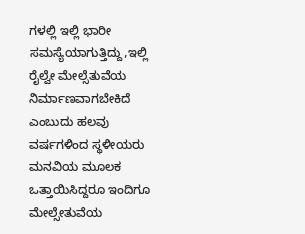ಗಳಲ್ಲಿ ಇಲ್ಲಿ ಭಾರೀ ಸಮಸ್ಯೆಯಾಗುತ್ತಿದ್ದು,ಇಲ್ಲಿ ರೈಲ್ವೇ ಮೇಲ್ಸೆತುವೆಯ  ನಿರ್ಮಾಣವಾಗಬೇಕಿದೆ ಎಂಬುದು ಹಲವು ವರ್ಷಗಳಿಂದ ಸ್ಥಳೀಯರು ಮನವಿಯ ಮೂಲಕ ಒತ್ತಾಯಿಸಿದ್ದರೂ ಇಂದಿಗೂ ಮೇಲ್ಸೇತುವೆಯ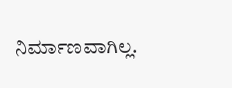ನಿರ್ಮಾಣವಾಗಿಲ್ಲ.